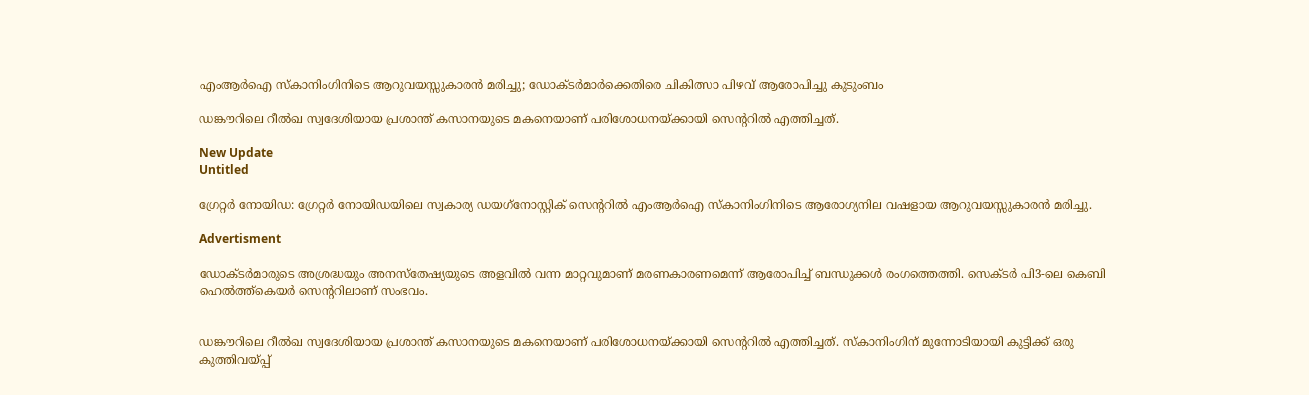എംആർഐ സ്കാനിംഗിനിടെ ആറുവയസ്സുകാരൻ മരിച്ചു; ഡോക്ടർമാർക്കെതിരെ ചികിത്സാ പിഴവ് ആരോപിച്ചു കുടുംബം

ഡങ്കൗറിലെ റീല്‍ഖ സ്വദേശിയായ പ്രശാന്ത് കസാനയുടെ മകനെയാണ് പരിശോധനയ്ക്കായി സെന്ററില്‍ എത്തിച്ചത്.

New Update
Untitled

ഗ്രേറ്റര്‍ നോയിഡ: ഗ്രേറ്റര്‍ നോയിഡയിലെ സ്വകാര്യ ഡയഗ്‌നോസ്റ്റിക് സെന്ററില്‍ എംആര്‍ഐ സ്‌കാനിംഗിനിടെ ആരോഗ്യനില വഷളായ ആറുവയസ്സുകാരന്‍ മരിച്ചു.

Advertisment

ഡോക്ടര്‍മാരുടെ അശ്രദ്ധയും അനസ്‌തേഷ്യയുടെ അളവില്‍ വന്ന മാറ്റവുമാണ് മരണകാരണമെന്ന് ആരോപിച്ച് ബന്ധുക്കള്‍ രംഗത്തെത്തി. സെക്ടര്‍ പി3-ലെ കെബി ഹെല്‍ത്ത്‌കെയര്‍ സെന്ററിലാണ് സംഭവം.


ഡങ്കൗറിലെ റീല്‍ഖ സ്വദേശിയായ പ്രശാന്ത് കസാനയുടെ മകനെയാണ് പരിശോധനയ്ക്കായി സെന്ററില്‍ എത്തിച്ചത്. സ്‌കാനിംഗിന് മുന്നോടിയായി കുട്ടിക്ക് ഒരു കുത്തിവയ്പ്പ്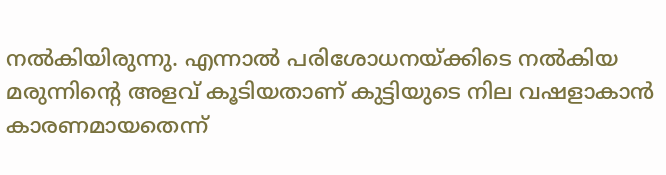നല്‍കിയിരുന്നു. എന്നാല്‍ പരിശോധനയ്ക്കിടെ നല്‍കിയ മരുന്നിന്റെ അളവ് കൂടിയതാണ് കുട്ടിയുടെ നില വഷളാകാന്‍ കാരണമായതെന്ന്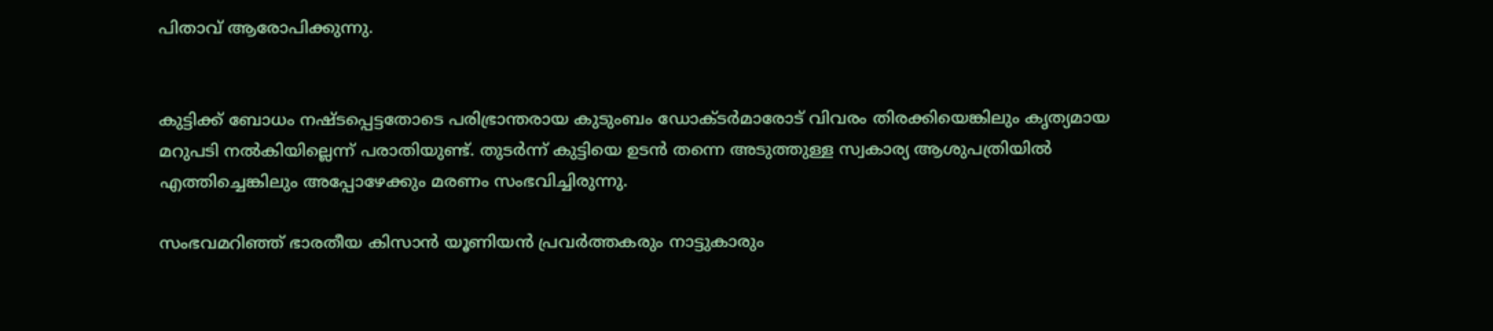പിതാവ് ആരോപിക്കുന്നു.


കുട്ടിക്ക് ബോധം നഷ്ടപ്പെട്ടതോടെ പരിഭ്രാന്തരായ കുടുംബം ഡോക്ടര്‍മാരോട് വിവരം തിരക്കിയെങ്കിലും കൃത്യമായ മറുപടി നല്‍കിയില്ലെന്ന് പരാതിയുണ്ട്. തുടര്‍ന്ന് കുട്ടിയെ ഉടന്‍ തന്നെ അടുത്തുള്ള സ്വകാര്യ ആശുപത്രിയില്‍ എത്തിച്ചെങ്കിലും അപ്പോഴേക്കും മരണം സംഭവിച്ചിരുന്നു.

സംഭവമറിഞ്ഞ് ഭാരതീയ കിസാന്‍ യൂണിയന്‍ പ്രവര്‍ത്തകരും നാട്ടുകാരും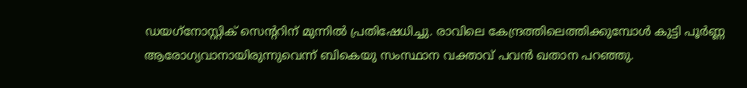ഡയഗ്‌നോസ്റ്റിക് സെന്ററിന് മുന്നില്‍ പ്രതിഷേധിച്ചു. രാവിലെ കേന്ദ്രത്തിലെത്തിക്കുമ്പോള്‍ കുട്ടി പൂര്‍ണ്ണ ആരോഗ്യവാനായിരുന്നുവെന്ന് ബികെയു സംസ്ഥാന വക്താവ് പവന്‍ ഖതാന പറഞ്ഞു.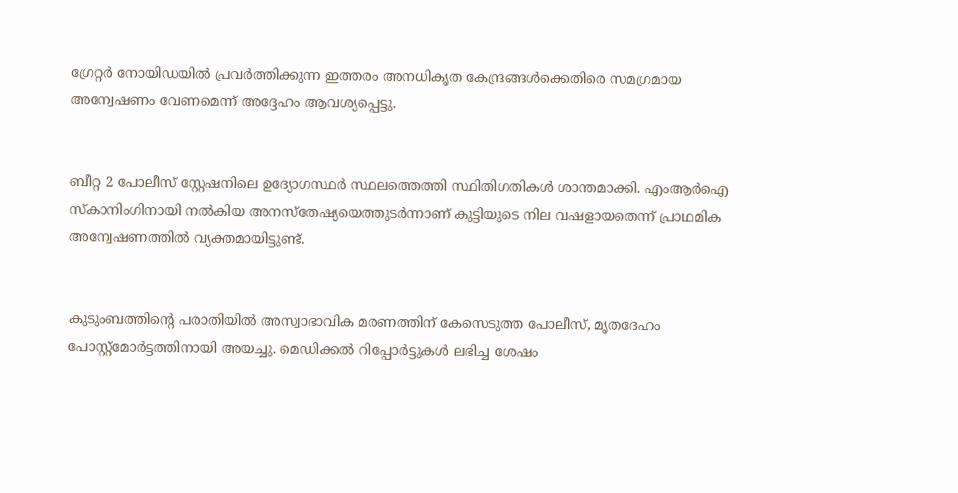ഗ്രേറ്റര്‍ നോയിഡയില്‍ പ്രവര്‍ത്തിക്കുന്ന ഇത്തരം അനധികൃത കേന്ദ്രങ്ങള്‍ക്കെതിരെ സമഗ്രമായ അന്വേഷണം വേണമെന്ന് അദ്ദേഹം ആവശ്യപ്പെട്ടു.


ബീറ്റ 2 പോലീസ് സ്റ്റേഷനിലെ ഉദ്യോഗസ്ഥര്‍ സ്ഥലത്തെത്തി സ്ഥിതിഗതികള്‍ ശാന്തമാക്കി. എംആര്‍ഐ സ്‌കാനിംഗിനായി നല്‍കിയ അനസ്‌തേഷ്യയെത്തുടര്‍ന്നാണ് കുട്ടിയുടെ നില വഷളായതെന്ന് പ്രാഥമിക അന്വേഷണത്തില്‍ വ്യക്തമായിട്ടുണ്ട്.


കുടുംബത്തിന്റെ പരാതിയില്‍ അസ്വാഭാവിക മരണത്തിന് കേസെടുത്ത പോലീസ്, മൃതദേഹം പോസ്റ്റ്മോര്‍ട്ടത്തിനായി അയച്ചു. മെഡിക്കല്‍ റിപ്പോര്‍ട്ടുകള്‍ ലഭിച്ച ശേഷം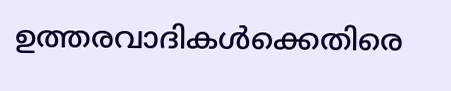ഉത്തരവാദികള്‍ക്കെതിരെ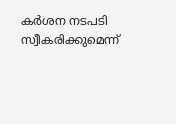കര്‍ശന നടപടി സ്വീകരിക്കുമെന്ന്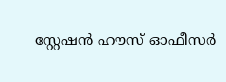സ്റ്റേഷന്‍ ഹൗസ് ഓഫീസര്‍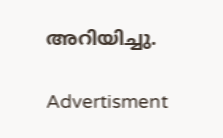അറിയിച്ചു.

Advertisment